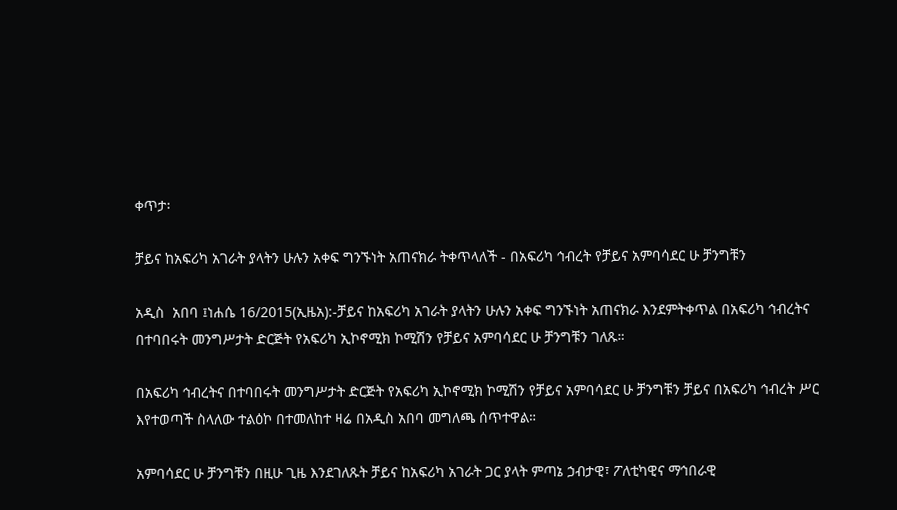ቀጥታ፡

ቻይና ከአፍሪካ አገራት ያላትን ሁሉን አቀፍ ግንኙነት አጠናክራ ትቀጥላለች - በአፍሪካ ኅብረት የቻይና አምባሳደር ሁ ቻንግቹን

አዲስ  አበባ ፤ነሐሴ 16/2015(ኢዜአ):-ቻይና ከአፍሪካ አገራት ያላትን ሁሉን አቀፍ ግንኙነት አጠናክራ እንደምትቀጥል በአፍሪካ ኅብረትና በተባበሩት መንግሥታት ድርጅት የአፍሪካ ኢኮኖሚክ ኮሚሽን የቻይና አምባሳደር ሁ ቻንግቹን ገለጹ።

በአፍሪካ ኅብረትና በተባበሩት መንግሥታት ድርጅት የአፍሪካ ኢኮኖሚክ ኮሚሽን የቻይና አምባሳደር ሁ ቻንግቹን ቻይና በአፍሪካ ኅብረት ሥር እየተወጣች ስላለው ተልዕኮ በተመለከተ ዛሬ በአዲስ አበባ መግለጫ ሰጥተዋል።

አምባሳደር ሁ ቻንግቹን በዚሁ ጊዜ እንደገለጹት ቻይና ከአፍሪካ አገራት ጋር ያላት ምጣኔ ኃብታዊ፣ ፖለቲካዊና ማኅበራዊ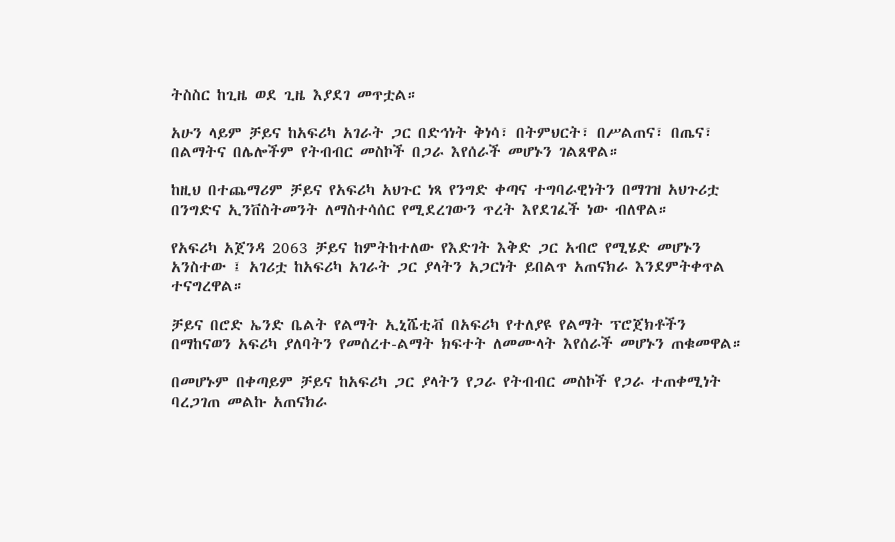ትስስር ከጊዜ ወደ ጊዜ እያደገ መጥቷል።

አሁን ላይም ቻይና ከአፍሪካ አገራት ጋር በድኅነት ቅነሳ፣ በትምህርት፣ በሥልጠና፣ በጤና፣ በልማትና በሌሎችም የትብብር መስኮች በጋራ እየሰራች መሆኑን ገልጸዋል።

ከዚህ በተጨማሪም ቻይና የአፍሪካ አህጉር ነጻ የንግድ ቀጣና ተግባራዊነትን በማገዝ አህጉሪቷ በንግድና ኢንቨስትመንት ለማስተሳሰር የሚደረገውን ጥረት እየደገፈች ነው ብለዋል።

የአፍሪካ አጀንዳ 2063 ቻይና ከምትከተለው የእድገት እቅድ ጋር አብሮ የሚሄድ መሆኑን አንስተው ፤ አገሪቷ ከአፍሪካ አገራት ጋር ያላትን አጋርነት ይበልጥ አጠናክራ እንደምትቀጥል ተናግረዋል።

ቻይና በሮድ ኤንድ ቤልት የልማት ኢኒሼቲቭ በአፍሪካ የተለያዩ የልማት ፕሮጀክቶችን በማከናወን አፍሪካ ያለባትን የመሰረተ-ልማት ክፍተት ለመሙላት እየሰራች መሆኑን ጠቁመዋል።

በመሆኑም በቀጣይም ቻይና ከአፍሪካ ጋር ያላትን የጋራ የትብብር መስኮች የጋራ ተጠቀሚነት ባረጋገጠ መልኩ አጠናክራ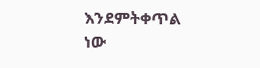እንደምትቀጥል ነው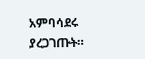አምባሳደሩ ያረጋገጡት።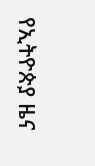የኢትዮጵያ ዜና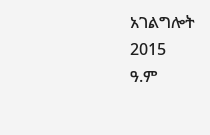አገልግሎት
2015
ዓ.ም